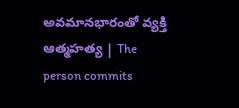అవమానభారంతో వ్యక్తి ఆత్మహత్య | The person commits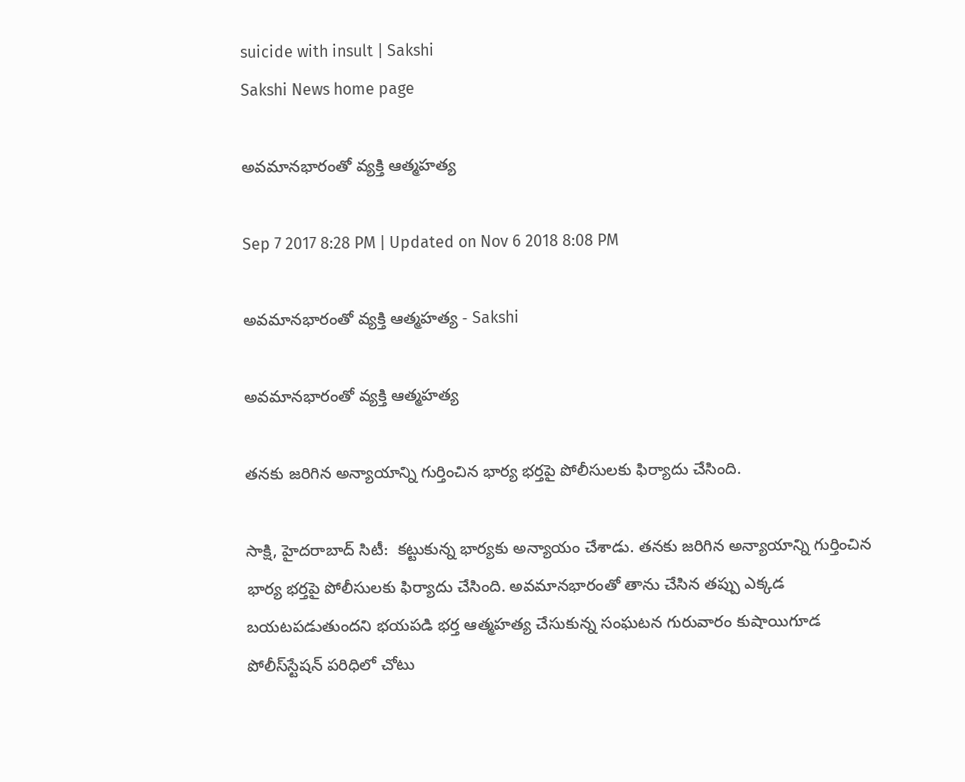suicide with insult | Sakshi
Sakshi News home page

అవమానభారంతో వ్యక్తి ఆత్మహత్య

Sep 7 2017 8:28 PM | Updated on Nov 6 2018 8:08 PM

అవమానభారంతో వ్యక్తి ఆత్మహత్య - Sakshi

అవమానభారంతో వ్యక్తి ఆత్మహత్య

తనకు జరిగిన అన్యాయాన్ని గుర్తించిన భార్య భర్తపై పోలీసులకు ఫిర్యాదు చేసింది.

సాక్షి, హైదరాబాద్‌ సిటీ:  కట్టుకున్న భార్యకు అన్యాయం చేశాడు. తనకు జరిగిన అన్యాయాన్ని గుర్తించిన భార్య భర్తపై పోలీసులకు ఫిర్యాదు చేసింది. అవమానభారంతో తాను చేసిన తప్పు ఎక్కడ బయటపడుతుందని భయపడి భర్త ఆత్మహత్య చేసుకున్న సంఘటన గురువారం కుషాయిగూడ పోలీస్‌స్టేషన్‌ పరిధిలో చోటు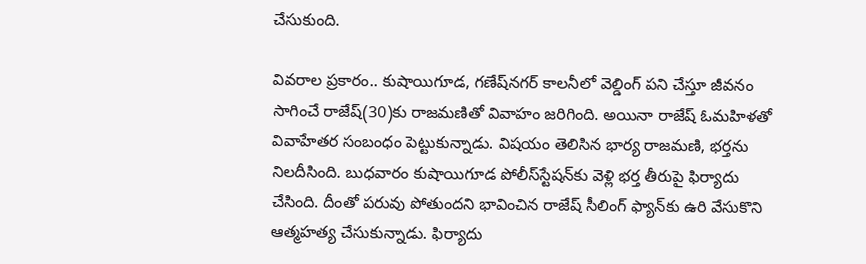చేసుకుంది.

వివరాల ప్రకారం.. కుషాయిగూడ, గణేష్‌నగర్‌ కాలనీలో వెల్డింగ్‌ పని చేస్తూ జీవనం సాగించే రాజేష్‌(30)కు రాజమణితో వివాహం జరిగింది. అయినా రాజేష్‌ ఓమహిళతో వివాహేతర సంబంధం పెట్టుకున్నాడు. విషయం తెలిసిన భార్య రాజమణి, భర్తను నిలదీసింది. బుధవారం కుషాయిగూడ పోలీస్‌స్టేషన్‌కు వెళ్లి భర్త తీరుపై ఫిర్యాదు చేసింది. దీంతో పరువు పోతుందని భావించిన రాజేష్‌ సీలింగ్‌ ఫ్యాన్‌కు ఉరి వేసుకొని ఆత్మహత్య చేసుకున్నాడు. ఫిర్యాదు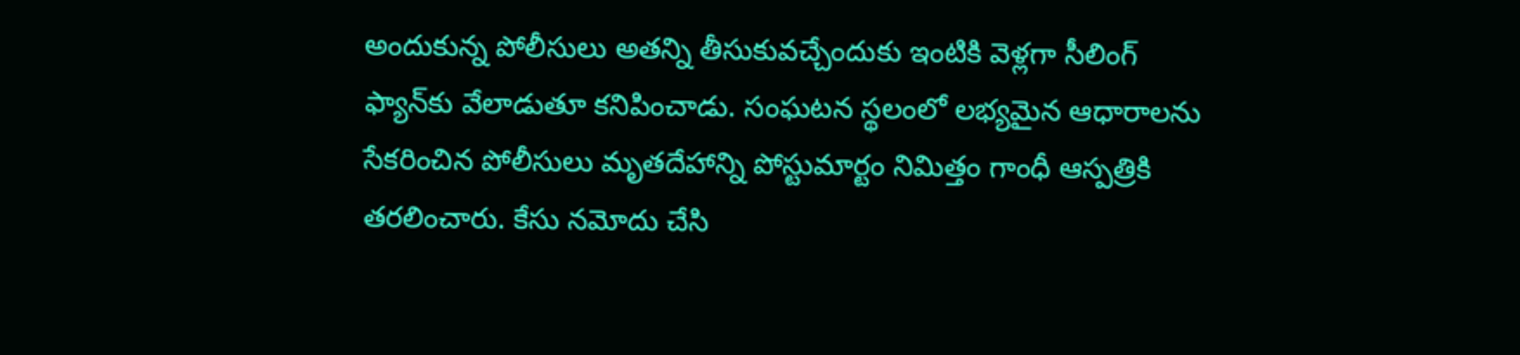అందుకున్న పోలీసులు అతన్ని తీసుకువచ్చేందుకు ఇంటికి వెళ్లగా సీలింగ్‌ ఫ్యాన్‌కు వేలాడుతూ కనిపించాడు. సంఘటన స్థలంలో లభ్యమైన ఆధారాలను సేకరించిన పోలీసులు మృతదేహాన్ని పోస్టుమార్టం నిమిత్తం గాంధీ ఆస్పత్రికి తరలించారు. కేసు నమోదు చేసి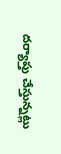దర్యాప్తు చేస్తున్నట్లు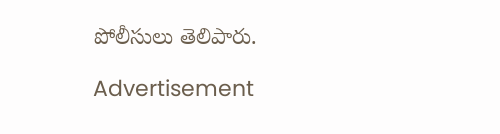పోలీసులు తెలిపారు.

Advertisement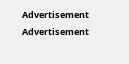Advertisement
Advertisement